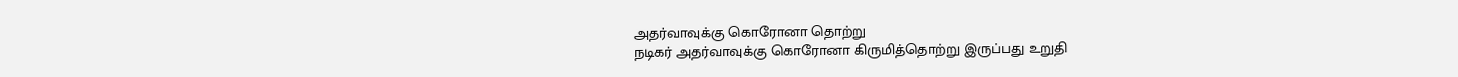அதர்வாவுக்கு கொரோனா தொற்று
நடிகர் அதர்வாவுக்கு கொரோனா கிருமித்தொற்று இருப்பது உறுதி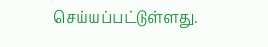செய்யப்பட்டுள்ளது.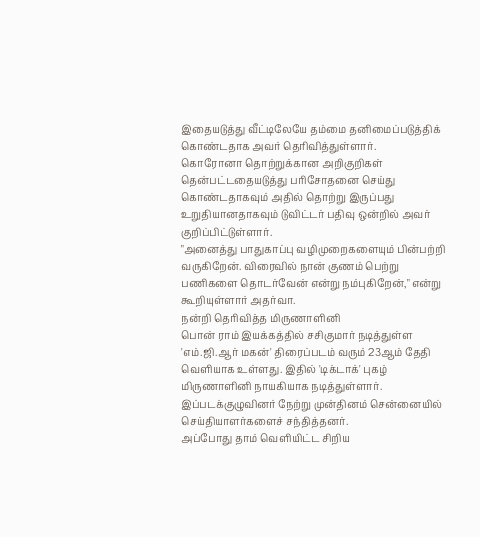இதையடுத்து வீட்டிலேயே தம்மை தனிமைப்படுத்திக் கொண்டதாக அவர் தெரிவித்துள்ளார்.
கொரோனா தொற்றுக்கான அறிகுறிகள் தென்பட்டதையடுத்து பரிசோதனை செய்து கொண்டதாகவும் அதில் தொற்று இருப்பது உறுதியானதாகவும் டுவிட்டர் பதிவு ஒன்றில் அவர் குறிப்பிட்டுள்ளார்.
"அனைத்து பாதுகாப்பு வழிமுறைகளையும் பின்பற்றி வருகிறேன். விரைவில் நான் குணம் பெற்று பணிகளை தொடர்வேன் என்று நம்புகிறேன்," என்று கூறியுள்ளார் அதர்வா.
நன்றி தெரிவித்த மிருணாளினி
பொன் ராம் இயக்கத்தில் சசிகுமார் நடித்துள்ள 'எம்.ஜி.ஆர் மகன்' திரைப்படம் வரும் 23ஆம் தேதி வெளியாக உள்ளது. இதில் 'டிக்டாக்' புகழ் மிருணாளினி நாயகியாக நடித்துள்ளார்.
இப்படக்குழுவினர் நேற்று முன்தினம் சென்னையில் செய்தியாளர்களைச் சந்தித்தனர்.
அப்போது தாம் வெளியிட்ட சிறிய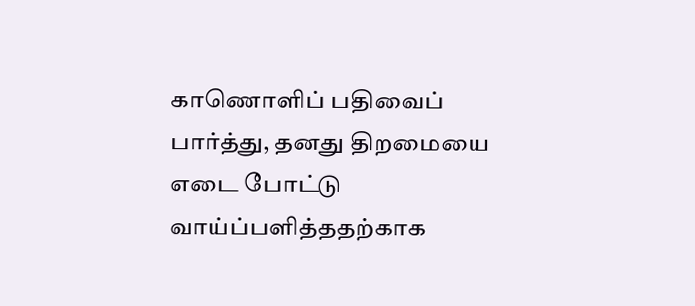காணொளிப் பதிவைப் பார்த்து, தனது திறமையை எடை போட்டு வாய்ப்பளித்ததற்காக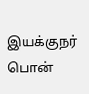இயக்குநர் பொன்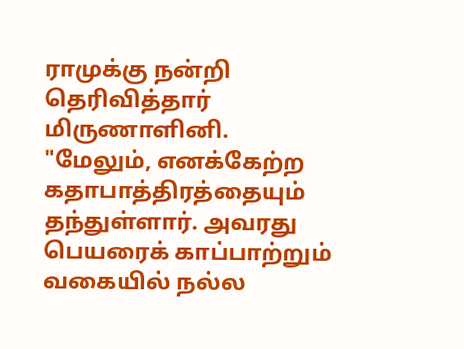ராமுக்கு நன்றி தெரிவித்தார் மிருணாளினி.
"மேலும், எனக்கேற்ற கதாபாத்திரத்தையும் தந்துள்ளார். அவரது பெயரைக் காப்பாற்றும் வகையில் நல்ல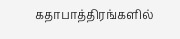கதாபாத்திரங்களில்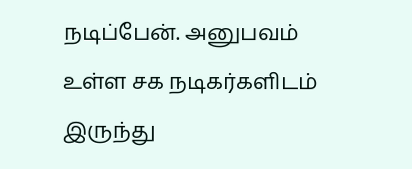நடிப்பேன். அனுபவம் உள்ள சக நடிகர்களிடம் இருந்து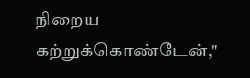நிறைய கற்றுக்கொண்டேன்,"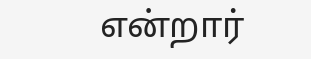என்றார்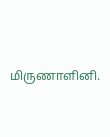மிருணாளினி.